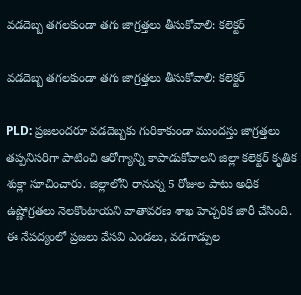వడదెబ్బ తగలకుండా తగు జాగ్రత్తలు తీసుకోవాలి: కలెక్టర్

వడదెబ్బ తగలకుండా తగు జాగ్రత్తలు తీసుకోవాలి: కలెక్టర్

PLD: ప్రజలందరూ వడదెబ్బకు గురికాకుండా ముందస్తు జాగ్రత్తలు తప్పనిసరిగా పాటించి ఆరోగ్యాన్ని కాపాడుకోవాలని జిల్లా కలెక్టర్ కృతిక శుక్లా సూచించారు. జిల్లాలోని రానున్న 5 రోజుల పాటు అధిక ఉష్ణోగ్రతలు నెలకొంటాయని వాతావరణ శాఖ హెచ్చరిక జారీ చేసింది. ఈ నేపద్యంలో ప్రజలు వేసవి ఎండలు, వడగాడ్పుల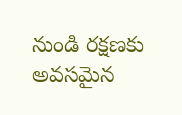నుండి రక్షణకు అవసమైన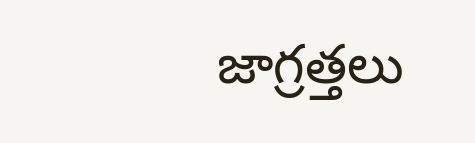జాగ్రత్తలు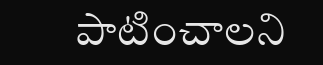పాటించాలని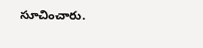సూచించారు.